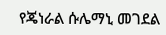የጄነራል ሱሌማኒ መገደል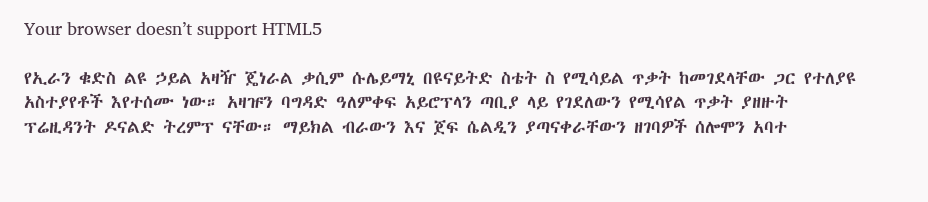Your browser doesn’t support HTML5

የኢራን ቁድስ ልዩ ኃይል አዛዥ ጄነራል ቃሲም ሱሌይማኒ በዩናይትድ ስቴት ስ የሚሳይል ጥቃት ከመገደላቸው ጋር የተለያዩ አስተያየቶች እየተሰሙ ነው። አዛዡን ባግዳድ ዓለምቀፍ አይሮፕላን ጣቢያ ላይ የገደለውን የሚሳየል ጥቃት ያዘዙት ፕሬዚዳንት ዶናልድ ትረምፕ ናቸው። ማይክል ብራውን እና ጀፍ ሴልዲን ያጣናቀራቸውን ዘገባዎች ሰሎሞን አባተ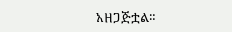አዘጋጅቷል።